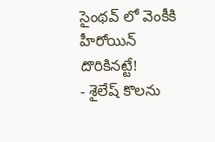సైంథవ్ లో వెంకీకి హీరోయిన్ దొరికినట్టే!
- శైలేష్ కొలను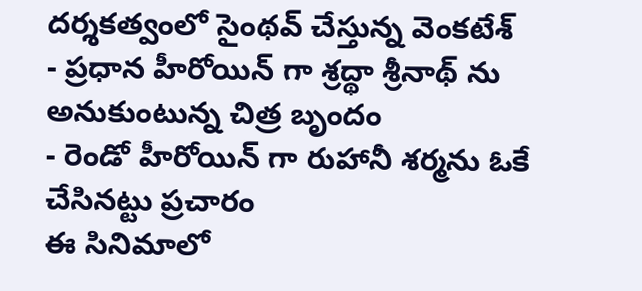దర్శకత్వంలో సైంథవ్ చేస్తున్న వెంకటేశ్
- ప్రధాన హీరోయిన్ గా శ్రద్థా శ్రీనాథ్ ను అనుకుంటున్న చిత్ర బృందం
- రెండో హీరోయిన్ గా రుహానీ శర్మను ఓకే చేసినట్టు ప్రచారం
ఈ సినిమాలో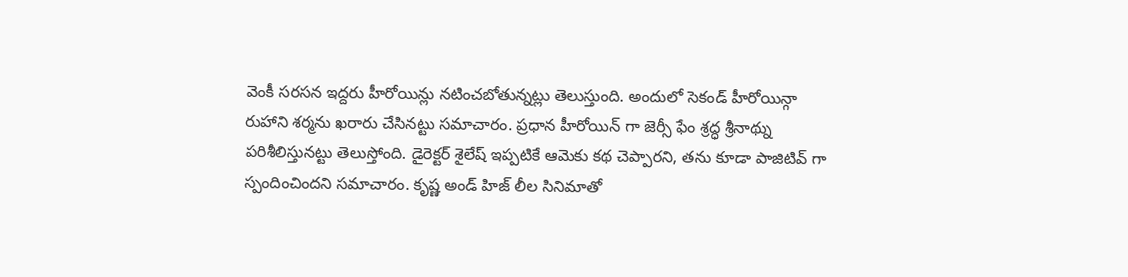వెంకీ సరసన ఇద్దరు హీరోయిన్లు నటించబోతున్నట్లు తెలుస్తుంది. అందులో సెకండ్ హీరోయిన్గా రుహాని శర్మను ఖరారు చేసినట్టు సమాచారం. ప్రధాన హీరోయిన్ గా జెర్సీ ఫేం శ్రద్ధ శ్రీనాథ్ను పరిశీలిస్తునట్టు తెలుస్తోంది. డైరెక్టర్ శైలేష్ ఇప్పటికే ఆమెకు కథ చెప్పారని, తను కూడా పాజిటివ్ గా స్పందించిందని సమాచారం. కృష్ణ అండ్ హిజ్ లీల సినిమాతో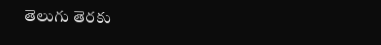తెలుగు తెరకు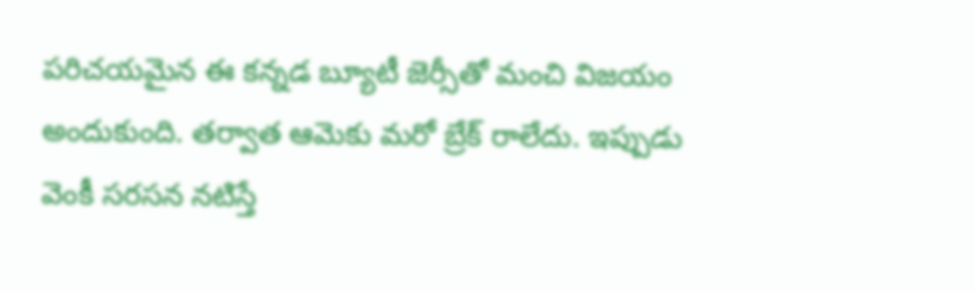పరిచయమైన ఈ కన్నడ బ్యూటీ జెర్సీతో మంచి విజయం అందుకుంది. తర్వాత ఆమెకు మరో బ్రేక్ రాలేదు. ఇప్పుడు వెంకీ సరసన నటిస్తే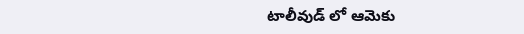టాలీవుడ్ లో ఆమెకు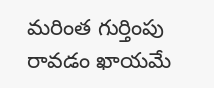మరింత గుర్తింపు రావడం ఖాయమే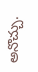అనొచ్చు.